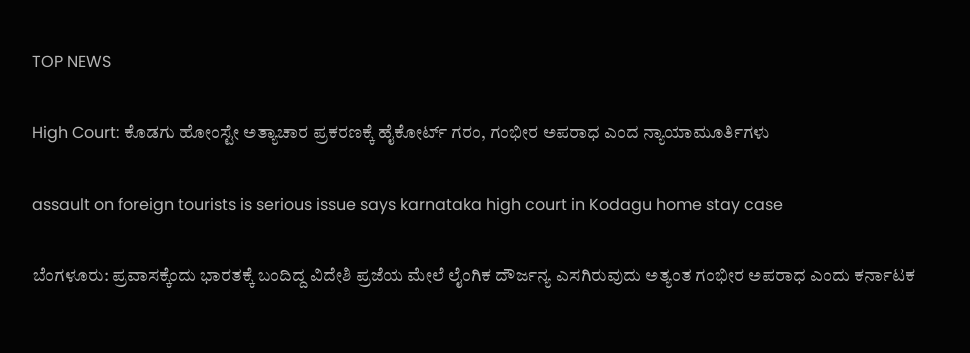TOP NEWS

High Court: ಕೊಡಗು ಹೋಂಸ್ಟೇ ಅತ್ಯಾಚಾರ ಪ್ರಕರಣಕ್ಕೆ ಹೈಕೋರ್ಟ್ ಗರಂ, ಗಂಭೀರ ಅಪರಾಧ ಎಂದ ನ್ಯಾಯಾಮೂರ್ತಿಗಳು

assault on foreign tourists is serious issue says karnataka high court in Kodagu home stay case

ಬೆಂಗಳೂರು: ಪ್ರವಾಸಕ್ಕೆಂದು ಭಾರತಕ್ಕೆ ಬಂದಿದ್ದ ವಿದೇಶಿ ಪ್ರಜೆಯ ಮೇಲೆ ಲೈಂಗಿಕ ದೌರ್ಜನ್ಯ ಎಸಗಿರುವುದು ಅತ್ಯಂತ ಗಂಭೀರ ಅಪರಾಧ ಎಂದು ಕರ್ನಾಟಕ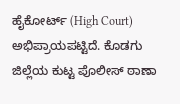ಹೈಕೋರ್ಟ್ (High Court) ಅಭಿಪ್ರಾಯಪಟ್ಟಿದೆ. ಕೊಡಗು ಜಿಲ್ಲೆಯ ಕುಟ್ಟ ಪೊಲೀಸ್ ಠಾಣಾ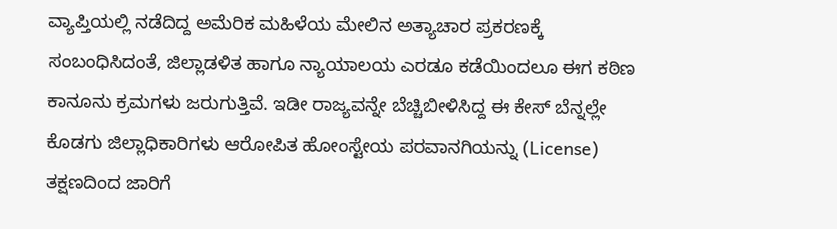ವ್ಯಾಪ್ತಿಯಲ್ಲಿ ನಡೆದಿದ್ದ ಅಮೆರಿಕ ಮಹಿಳೆಯ ಮೇಲಿನ ಅತ್ಯಾಚಾರ ಪ್ರಕರಣಕ್ಕೆ ಸಂಬಂಧಿಸಿದಂತೆ, ಜಿಲ್ಲಾಡಳಿತ ಹಾಗೂ ನ್ಯಾಯಾಲಯ ಎರಡೂ ಕಡೆಯಿಂದಲೂ ಈಗ ಕಠಿಣ ಕಾನೂನು ಕ್ರಮಗಳು ಜರುಗುತ್ತಿವೆ. ಇಡೀ ರಾಜ್ಯವನ್ನೇ ಬೆಚ್ಚಿಬೀಳಿಸಿದ್ದ ಈ ಕೇಸ್ ಬೆನ್ನಲ್ಲೇ ಕೊಡಗು ಜಿಲ್ಲಾಧಿಕಾರಿಗಳು ಆರೋಪಿತ ಹೋಂಸ್ಟೇಯ ಪರವಾನಗಿಯನ್ನು (License) ತಕ್ಷಣದಿಂದ ಜಾರಿಗೆ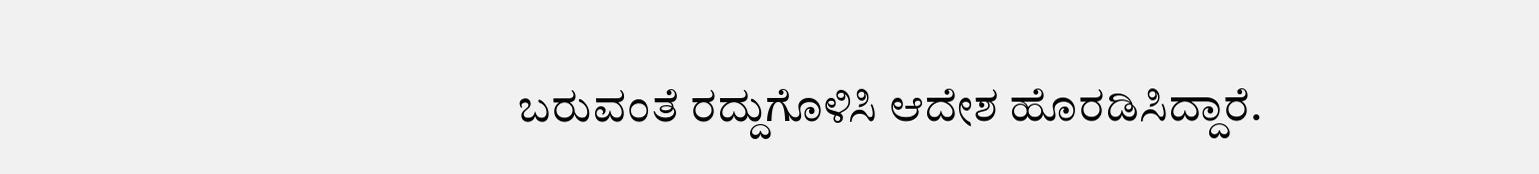ಬರುವಂತೆ ರದ್ದುಗೊಳಿಸಿ ಆದೇಶ ಹೊರಡಿಸಿದ್ದಾರೆ.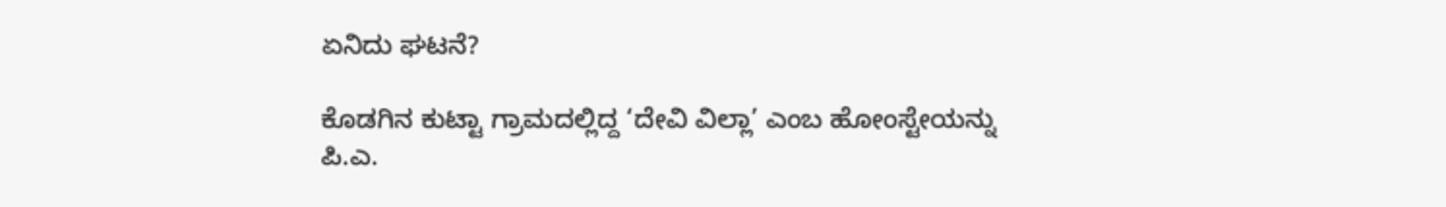ಏನಿದು ಘಟನೆ?

ಕೊಡಗಿನ ಕುಟ್ಟಾ ಗ್ರಾಮದಲ್ಲಿದ್ದ ‘ದೇವಿ ವಿಲ್ಲಾ’ ಎಂಬ ಹೋಂಸ್ಟೇಯನ್ನು ಪಿ.ಎ.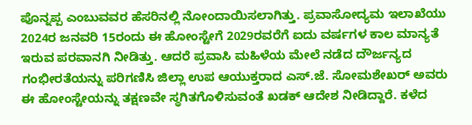ಪೊನ್ನಪ್ಪ ಎಂಬುವವರ ಹೆಸರಿನಲ್ಲಿ ನೋಂದಾಯಿಸಲಾಗಿತ್ತು. ಪ್ರವಾಸೋದ್ಯಮ ಇಲಾಖೆಯು 2024ರ ಜನವರಿ 15ರಂದು ಈ ಹೋಂಸ್ಟೇಗೆ 2029ರವರೆಗೆ ಐದು ವರ್ಷಗಳ ಕಾಲ ಮಾನ್ಯತೆ ಇರುವ ಪರವಾನಗಿ ನೀಡಿತ್ತು. ಆದರೆ ಪ್ರವಾಸಿ ಮಹಿಳೆಯ ಮೇಲೆ ನಡೆದ ದೌರ್ಜನ್ಯದ ಗಂಭೀರತೆಯನ್ನು ಪರಿಗಣಿಸಿ ಜಿಲ್ಲಾ ಉಪ ಆಯುಕ್ತರಾದ ಎಸ್.ಜೆ. ಸೋಮಶೇಖರ್ ಅವರು ಈ ಹೋಂಸ್ಟೇಯನ್ನು ತಕ್ಷಣವೇ ಸ್ಥಗಿತಗೊಳಿಸುವಂತೆ ಖಡಕ್ ಆದೇಶ ನೀಡಿದ್ದಾರೆ. ಕಳೆದ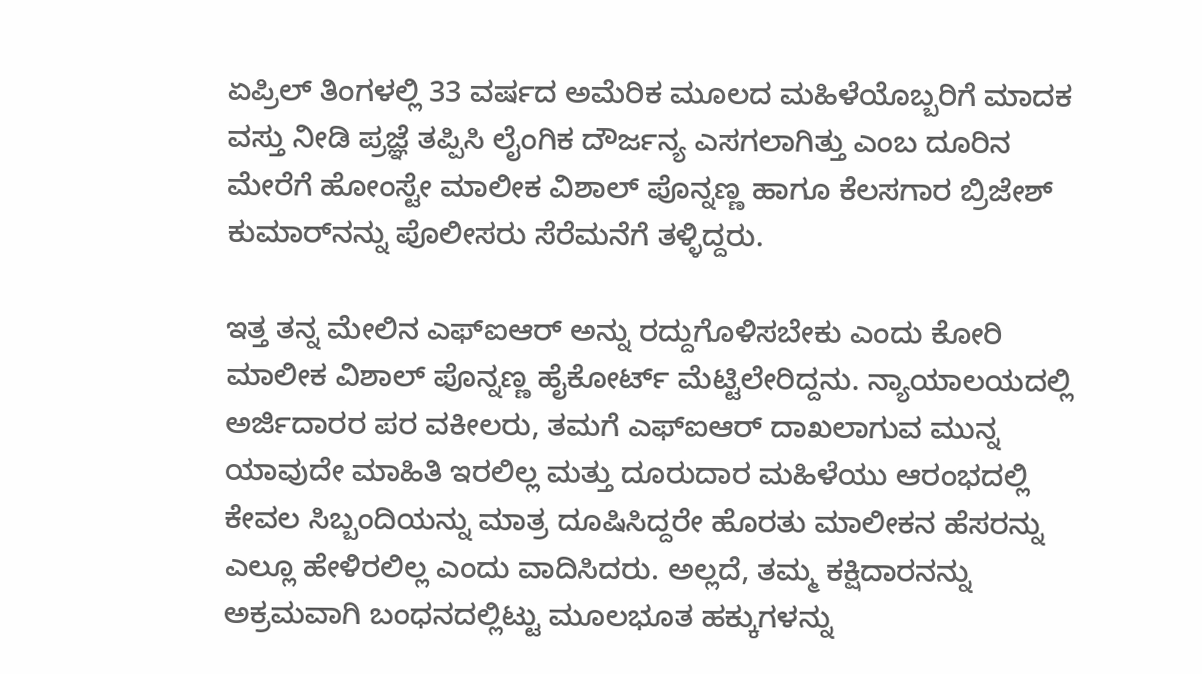ಏಪ್ರಿಲ್ ತಿಂಗಳಲ್ಲಿ 33 ವರ್ಷದ ಅಮೆರಿಕ ಮೂಲದ ಮಹಿಳೆಯೊಬ್ಬರಿಗೆ ಮಾದಕ ವಸ್ತು ನೀಡಿ ಪ್ರಜ್ಞೆ ತಪ್ಪಿಸಿ ಲೈಂಗಿಕ ದೌರ್ಜನ್ಯ ಎಸಗಲಾಗಿತ್ತು ಎಂಬ ದೂರಿನ ಮೇರೆಗೆ ಹೋಂಸ್ಟೇ ಮಾಲೀಕ ವಿಶಾಲ್ ಪೊನ್ನಣ್ಣ ಹಾಗೂ ಕೆಲಸಗಾರ ಬ್ರಿಜೇಶ್ ಕುಮಾರ್‌ನನ್ನು ಪೊಲೀಸರು ಸೆರೆಮನೆಗೆ ತಳ್ಳಿದ್ದರು.

ಇತ್ತ ತನ್ನ ಮೇಲಿನ ಎಫ್‌ಐಆರ್ ಅನ್ನು ರದ್ದುಗೊಳಿಸಬೇಕು ಎಂದು ಕೋರಿ ಮಾಲೀಕ ವಿಶಾಲ್ ಪೊನ್ನಣ್ಣ ಹೈಕೋರ್ಟ್ ಮೆಟ್ಟಿಲೇರಿದ್ದನು. ನ್ಯಾಯಾಲಯದಲ್ಲಿ ಅರ್ಜಿದಾರರ ಪರ ವಕೀಲರು, ತಮಗೆ ಎಫ್‌ಐಆರ್ ದಾಖಲಾಗುವ ಮುನ್ನ ಯಾವುದೇ ಮಾಹಿತಿ ಇರಲಿಲ್ಲ ಮತ್ತು ದೂರುದಾರ ಮಹಿಳೆಯು ಆರಂಭದಲ್ಲಿ ಕೇವಲ ಸಿಬ್ಬಂದಿಯನ್ನು ಮಾತ್ರ ದೂಷಿಸಿದ್ದರೇ ಹೊರತು ಮಾಲೀಕನ ಹೆಸರನ್ನು ಎಲ್ಲೂ ಹೇಳಿರಲಿಲ್ಲ ಎಂದು ವಾದಿಸಿದರು. ಅಲ್ಲದೆ, ತಮ್ಮ ಕಕ್ಷಿದಾರನನ್ನು ಅಕ್ರಮವಾಗಿ ಬಂಧನದಲ್ಲಿಟ್ಟು ಮೂಲಭೂತ ಹಕ್ಕುಗಳನ್ನು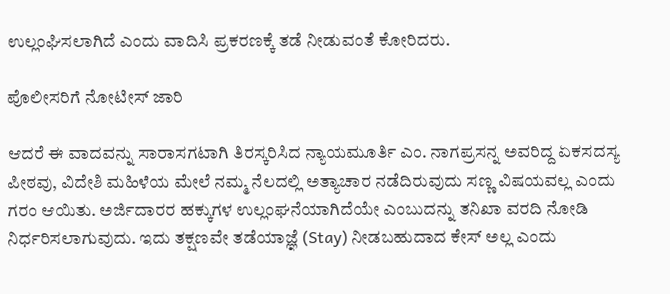ಉಲ್ಲಂಘಿಸಲಾಗಿದೆ ಎಂದು ವಾದಿಸಿ ಪ್ರಕರಣಕ್ಕೆ ತಡೆ ನೀಡುವಂತೆ ಕೋರಿದರು.

ಪೊಲೀಸರಿಗೆ ನೋಟೀಸ್‌ ಜಾರಿ

ಆದರೆ ಈ ವಾದವನ್ನು ಸಾರಾಸಗಟಾಗಿ ತಿರಸ್ಕರಿಸಿದ ನ್ಯಾಯಮೂರ್ತಿ ಎಂ. ನಾಗಪ್ರಸನ್ನ ಅವರಿದ್ದ ಏಕಸದಸ್ಯ ಪೀಠವು, ವಿದೇಶಿ ಮಹಿಳೆಯ ಮೇಲೆ ನಮ್ಮ ನೆಲದಲ್ಲಿ ಅತ್ಯಾಚಾರ ನಡೆದಿರುವುದು ಸಣ್ಣ ವಿಷಯವಲ್ಲ ಎಂದು ಗರಂ ಆಯಿತು. ಅರ್ಜಿದಾರರ ಹಕ್ಕುಗಳ ಉಲ್ಲಂಘನೆಯಾಗಿದೆಯೇ ಎಂಬುದನ್ನು ತನಿಖಾ ವರದಿ ನೋಡಿ ನಿರ್ಧರಿಸಲಾಗುವುದು. ಇದು ತಕ್ಷಣವೇ ತಡೆಯಾಜ್ಞೆ (Stay) ನೀಡಬಹುದಾದ ಕೇಸ್ ಅಲ್ಲ ಎಂದು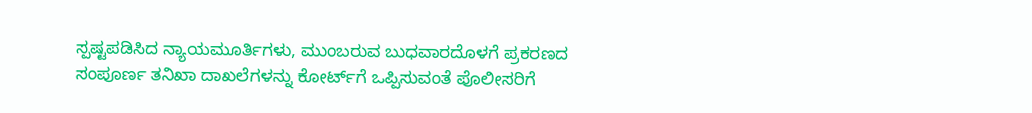ಸ್ಪಷ್ಟಪಡಿಸಿದ ನ್ಯಾಯಮೂರ್ತಿಗಳು, ಮುಂಬರುವ ಬುಧವಾರದೊಳಗೆ ಪ್ರಕರಣದ ಸಂಪೂರ್ಣ ತನಿಖಾ ದಾಖಲೆಗಳನ್ನು ಕೋರ್ಟ್‌ಗೆ ಒಪ್ಪಿಸುವಂತೆ ಪೊಲೀಸರಿಗೆ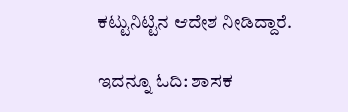ಕಟ್ಟುನಿಟ್ಟಿನ ಆದೇಶ ನೀಡಿದ್ದಾರೆ.

ಇದನ್ನೂ ಓದಿ: ಶಾಸಕ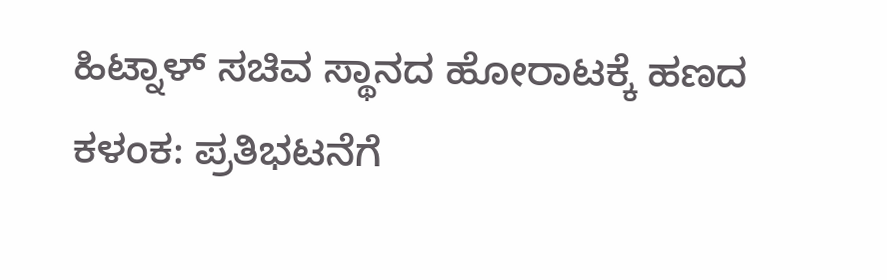ಹಿಟ್ನಾಳ್ ಸಚಿವ ಸ್ಥಾನದ ಹೋರಾಟಕ್ಕೆ ಹಣದ ಕಳಂಕ: ಪ್ರತಿಭಟನೆಗೆ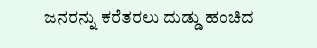ಜನರನ್ನು ಕರೆತರಲು ದುಡ್ಡು ಹಂಚಿದ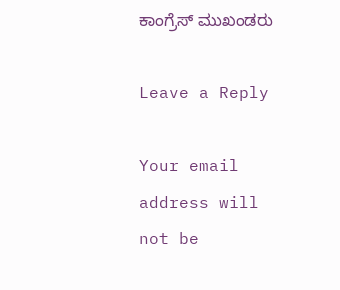ಕಾಂಗ್ರೆಸ್ ಮುಖಂಡರು

Leave a Reply

Your email address will not be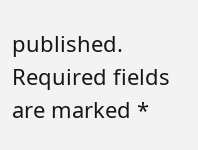published. Required fields are marked *